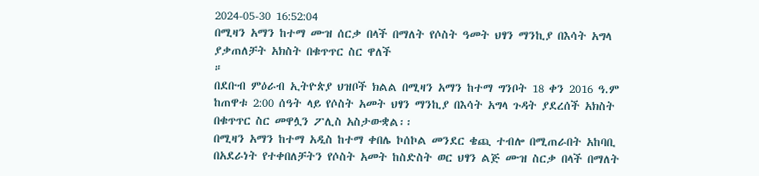2024-05-30 16:52:04
በሚዛን አማን ከተማ ሙዝ ሰርቃ በላች በማለት የሶስት ዓመት ህፃን ማንኪያ በእሳት አግላ ያቃጠለቻት አክስት በቁጥጥር ስር ዋለች
።
በደቡብ ምዕራብ ኢትዮጵያ ህዝቦች ክልል በሚዛን አማን ከተማ ግንቦት 18 ቀን 2016 ዓ.ም ከጠዋቱ 2:00 ሰዓት ላይ የሶስት አመት ህፃን ማንኪያ በእሳት አግላ ጉዳት ያደረሰች አክስት በቁጥጥር ስር መዋሏን ፖሊስ አስታውቋል፡፡
በሚዛን አማን ከተማ አዲስ ከተማ ቀበሌ ኮሰኮል መንደር ቄጪ ተብሎ በሚጠራበት አከባቢ በአደራነት የተቀበለቻትን የሶስት አመት ከስድስት ወር ህፃን ልጅ ሙዝ ስርቃ በላች በማለት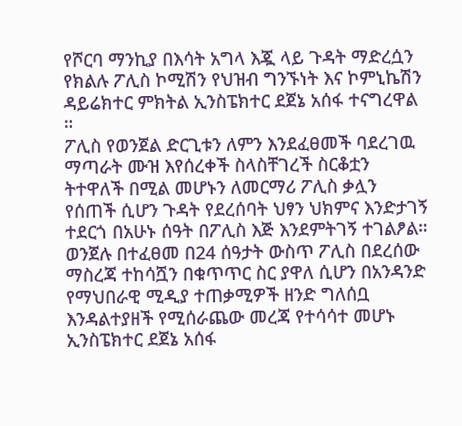የሾርባ ማንኪያ በእሳት አግላ እጇ ላይ ጉዳት ማድረሷን የክልሉ ፖሊስ ኮሚሽን የህዝብ ግንኙነት እና ኮምኒኬሽን ዳይሬክተር ምክትል ኢንስፔክተር ደጀኔ አሰፋ ተናግረዋል ።
ፖሊስ የወንጀል ድርጊቱን ለምን እንደፈፀመች ባደረገዉ ማጣራት ሙዝ እየሰረቀች ስላስቸገረች ስርቆቷን ትተዋለች በሚል መሆኑን ለመርማሪ ፖሊስ ቃሏን የሰጠች ሲሆን ጉዳት የደረሰባት ህፃን ህክምና እንድታገኝ ተደርጎ በአሁኑ ሰዓት በፖሊስ እጅ እንደምትገኝ ተገልፆል።
ወንጀሉ በተፈፀመ በ24 ሰዓታት ውስጥ ፖሊስ በደረሰው ማስረጃ ተከሳሿን በቁጥጥር ስር ያዋለ ሲሆን በአንዳንድ የማህበራዊ ሚዲያ ተጠቃሚዎች ዘንድ ግለሰቧ እንዳልተያዘች የሚሰራጨው መረጃ የተሳሳተ መሆኑ ኢንስፔክተር ደጀኔ አሰፋ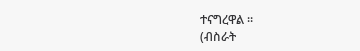ተናግረዋል ።
(ብስራት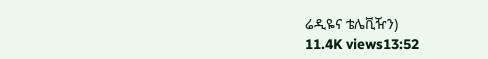ሬዲዬና ቴሌቪዥን)
11.4K views13:52